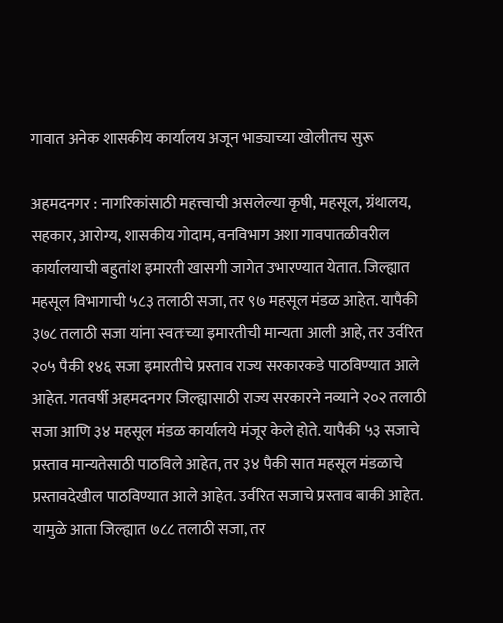गावात अनेक शासकीय कार्यालय अजून भाड्याच्या खोलीतच सुरू

अहमदनगर : नागरिकांसाठी महत्त्वाची असलेल्या कृषी, महसूल, ग्रंथालय, सहकार, आरोग्य, शासकीय गोदाम, वनविभाग अशा गावपातळीवरील कार्यालयाची बहुतांश इमारती खासगी जागेत उभारण्यात येतात. जिल्ह्यात महसूल विभागाची ५८३ तलाठी सजा, तर ९७ महसूल मंडळ आहेत. यापैकी ३७८ तलाठी सजा यांना स्वतःच्या इमारतीची मान्यता आली आहे, तर उर्वरित २०५ पैकी १४६ सजा इमारतीचे प्रस्ताव राज्य सरकारकडे पाठविण्यात आले आहेत. गतवर्षी अहमदनगर जिल्ह्यासाठी राज्य सरकारने नव्याने २०२ तलाठी सजा आणि ३४ महसूल मंडळ कार्यालये मंजूर केले होते. यापैकी ५३ सजाचे प्रस्ताव मान्यतेसाठी पाठविले आहेत, तर ३४ पैकी सात महसूल मंडळाचे प्रस्तावदेखील पाठविण्यात आले आहेत. उर्वरित सजाचे प्रस्ताव बाकी आहेत. यामुळे आता जिल्ह्यात ७८८ तलाठी सजा, तर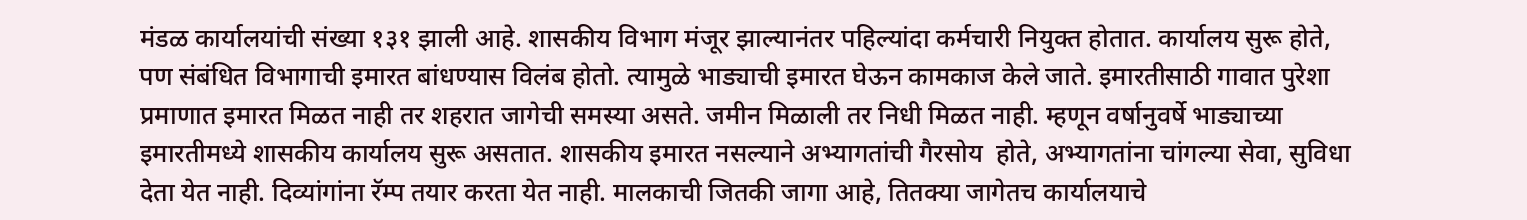मंडळ कार्यालयांची संख्या १३१ झाली आहे. शासकीय विभाग मंजूर झाल्यानंतर पहिल्यांदा कर्मचारी नियुक्त होतात. कार्यालय सुरू होते, पण संबंधित विभागाची इमारत बांधण्यास विलंब होतो. त्यामुळे भाड्याची इमारत घेऊन कामकाज केले जाते. इमारतीसाठी गावात पुरेशा प्रमाणात इमारत मिळत नाही तर शहरात जागेची समस्या असते. जमीन मिळाली तर निधी मिळत नाही. म्हणून वर्षानुवर्षे भाड्याच्या इमारतीमध्ये शासकीय कार्यालय सुरू असतात. शासकीय इमारत नसल्याने अभ्यागतांची गैरसोय  होते, अभ्यागतांना चांगल्या सेवा, सुविधा देता येत नाही. दिव्यांगांना रॅम्प तयार करता येत नाही. मालकाची जितकी जागा आहे, तितक्या जागेतच कार्यालयाचे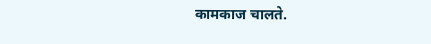कामकाज चालते.